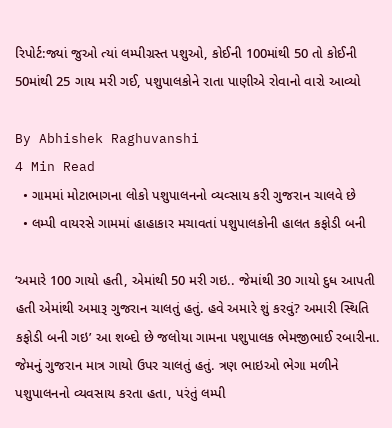રિપોર્ટ:જ્યાં જુઓ ત્યાં લમ્પીગ્રસ્ત પશુઓ, કોઈની 100માંથી 50 તો કોઈની 50માંથી 25 ગાય મરી ગઈ, પશુપાલકોને રાતા પાણીએ રોવાનો વારો આવ્યો

By Abhishek Raghuvanshi
4 Min Read
  • ગામમાં મોટાભાગના લોકો પશુપાલનનો વ્યવ્સાય કરી ગુજરાન ચાલવે છે
  • લમ્પી વાયરસે ગામમાં હાહાકાર મચાવતાં પશુપાલકોની હાલત કફોડી બની

‘અમારે 100 ગાયો હતી, એમાંથી 50 મરી ગઇ.. જેમાંથી 30 ગાયો દુધ આપતી હતી એમાંથી અમારૂ ગુજરાન ચાલતું હતું. હવે અમારે શું કરવું? અમારી સ્થિતિ કફોડી બની ગઇ’ આ શબ્દો છે જલોયા ગામના પશુપાલક ભેમજીભાઈ રબારીના. જેમનું ગુજરાન માત્ર ગાયો ઉપર ચાલતું હતું. ત્રણ ભાઇઓ ભેગા મળીને પશુપાલનનો વ્યવસાય કરતા હતા, પરંતું લમ્પી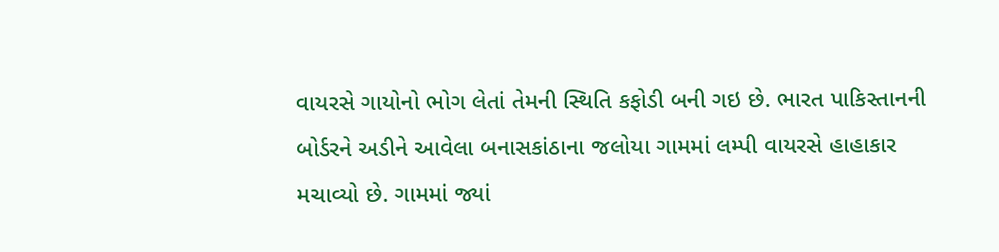વાયરસે ગાયોનો ભોગ લેતાં તેમની સ્થિતિ કફોડી બની ગઇ છે. ભારત પાકિસ્તાનની બોર્ડરને અડીને આવેલા બનાસકાંઠાના જલોયા ગામમાં લમ્પી વાયરસે હાહાકાર મચાવ્યો છે. ગામમાં જ્યાં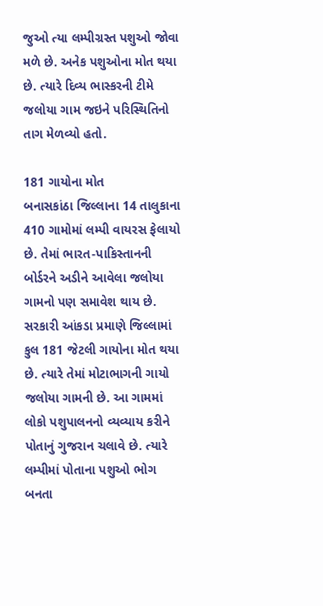જુઓ ત્યા લમ્પીગ્રસ્ત પશુઓ જોવા મળે છે. અનેક પશુઓના મોત થયા છે. ત્યારે દિવ્ય ભાસ્કરની ટીમે જલોયા ગામ જઇને પરિસ્થિતિનો તાગ મેળવ્યો હતો.

181 ગાયોના મોત
બનાસકાંઠા જિલ્લાના 14 તાલુકાના 410 ગામોમાં લમ્પી વાયરસ ફેલાયો છે. તેમાં ભારત-પાકિસ્તાનની બોર્ડરને અડીને આવેલા જલોયા ગામનો પણ સમાવેશ થાય છે. સરકારી આંકડા પ્રમાણે જિલ્લામાં કુલ 181 જેટલી ગાયોના મોત થયા છે. ત્યારે તેમાં મોટાભાગની ગાયો જલોયા ગામની છે. આ ગામમાં લોકો પશુપાલનનો વ્યવ્યાય કરીને પોતાનું ગુજરાન ચલાવે છે. ત્યારે લમ્પીમાં પોતાના પશુઓ ભોગ બનતા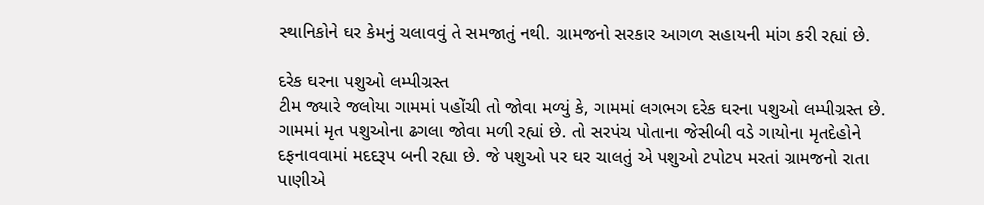સ્થાનિકોને ઘર કેમનું ચલાવવું તે સમજાતું નથી. ગ્રામજનો સરકાર આગળ સહાયની માંગ કરી રહ્યાં છે.

દરેક ઘરના પશુઓ લમ્પીગ્રસ્ત
ટીમ જ્યારે જલોયા ગામમાં પહોંચી તો જોવા મળ્યું કે, ગામમાં લગભગ દરેક ઘરના પશુઓ લમ્પીગ્રસ્ત છે. ગામમાં મૃત પશુઓના ઢગલા જોવા મળી રહ્યાં છે. તો સરપંચ પોતાના જેસીબી વડે ગાયોના મૃતદેહોને દફનાવવામાં મદદરૂપ બની રહ્યા છે. જે પશુઓ પર ઘર ચાલતું એ પશુઓ ટપોટપ મરતાં ગ્રામજનો રાતા પાણીએ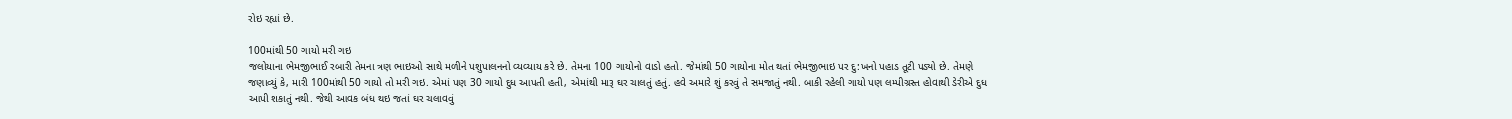રોઇ રહ્યાં છે.

100માંથી 50 ગાયો મરી ગઇ
જલોયાના ભેમજીભાઈ રબારી તેમના ત્રણ ભાઇઓ સાથે મળીને પશુપાલનનો વ્યવ્યાય કરે છે. તેમના 100 ગાયોનો વાડો હતો. જેમાંથી 50 ગાયોના મોત થતાં ભેમજીભાઇ પર દુ:ખનો પહાડ તૂટી પડ્યો છે. તેમણે જણાવ્યું કે, મારી 100માંથી 50 ગાયો તો મરી ગઇ. એમાં પણ 30 ગાયો દુધ આપતી હતી, એમાંથી મારૂ ઘર ચાલતું હતું. હવે અમારે શું કરવું તે સમજાતું નથી. બાકી રહેલી ગાયો પણ લમ્પીગ્રસ્ત હોવાથી ડેરીએ દુધ આપી શકાતું નથી. જેથી આવક બંધ થઇ જતાં ઘર ચલાવવું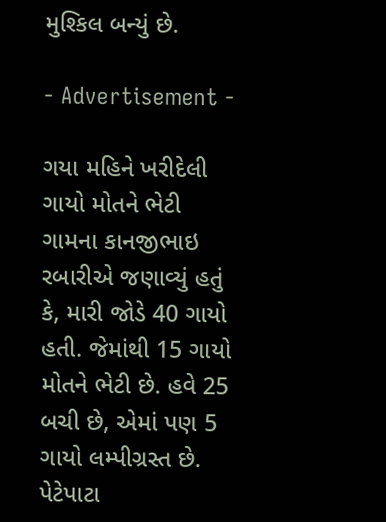મુશ્કિલ બન્યું છે.

- Advertisement -

ગયા મહિને ખરીદેલી ગાયો મોતને ભેટી
ગામના કાનજીભાઇ રબારીએ જણાવ્યું હતું કે, મારી જોડે 40 ગાયો હતી. જેમાંથી 15 ગાયો મોતને ભેટી છે. હવે 25 બચી છે, એમાં પણ 5 ગાયો લમ્પીગ્રસ્ત છે. પેટેપાટા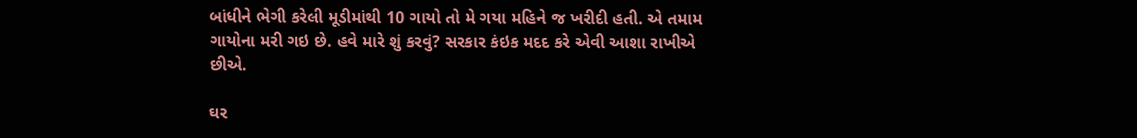બાંધીને ભેગી કરેલી મૂડીમાંથી 10 ગાયો તો મે ગયા મહિને જ ખરીદી હતી. એ તમામ ગાયોના મરી ગઇ છે. હવે મારે શું કરવું? સરકાર કંઇક મદદ કરે એવી આશા રાખીએ છીએ.

ઘર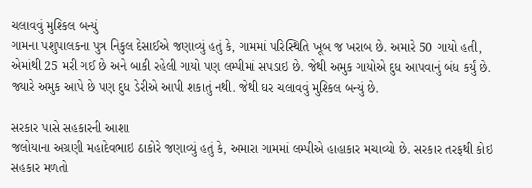ચલાવવું મુશ્કિલ બન્યું
ગામના પશુપાલકના પુત્ર નિકુલ દેસાઈએ જણાવ્યું હતું કે, ગામમાં પરિસ્થિતિ ખૂબ જ ખરાબ છે. અમારે 50 ગાયો હતી, એમાંથી 25 મરી ગઈ છે અને બાકી રહેલી ગાયો પણ લમ્પીમાં સપડાઇ છે. જેથી અમુક ગાયોએ દુધ આપવાનું બંધ કર્યું છે. જ્યારે અમુક આપે છે પણ દુધ ડેરીએ આપી શકાતું નથી. જેથી ઘર ચલાવવું મુશ્કિલ બન્યું છે.

સરકાર પાસે સહકારની આશા
જલોયાના અગ્રણી મહાદેવભાઇ ઠાકોરે જણાવ્યું હતું કે, અમારા ગામમાં લમ્પીએ હાહાકાર મચાવ્યો છે. સરકાર તરફથી કોઇ સહકાર મળતો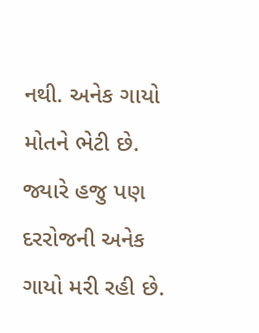નથી. અનેક ગાયો મોતને ભેટી છે. જ્યારે હજુ પણ દરરોજની અનેક ગાયો મરી રહી છે.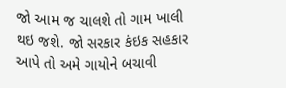જો આમ જ ચાલશે તો ગામ ખાલી થઇ જશે. જો સરકાર કંઇક સહકાર આપે તો અમે ગાયોને બચાવી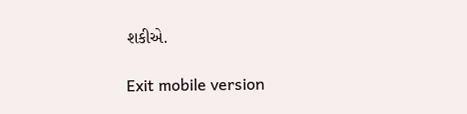શકીએ.

Exit mobile version